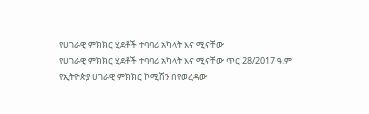የሀገራዊ ምክክር ሂደቶች ተባባሪ አካላት እና ሚናቸው
የሀገራዊ ምክክር ሂደቶች ተባባሪ አካላት እና ሚናቸው ጥር 28/2017 ዓ.ም የኢትዮጵያ ሀገራዊ ምክክር ኮሚሽን በየወረዳው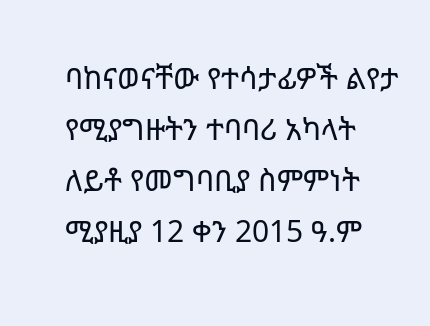ባከናወናቸው የተሳታፊዎች ልየታ የሚያግዙትን ተባባሪ አካላት ለይቶ የመግባቢያ ስምምነት ሚያዚያ 12 ቀን 2015 ዓ.ም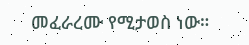መፈራረሙ የሚታወስ ነው።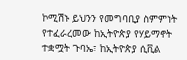ኮሚሽኑ ይህንን የመግባቢያ ስምምነት የተፈራረመው ከኢትዮጵያ የሃይማኖት ተቋሟት ጉባኤ፣ ከኢትዮጵያ ሲቪል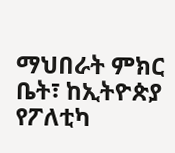ማህበራት ምክር ቤት፣ ከኢትዮጵያ የፖለቲካ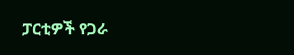ፓርቲዎች የጋራ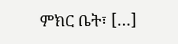ምክር ቤት፣ […]